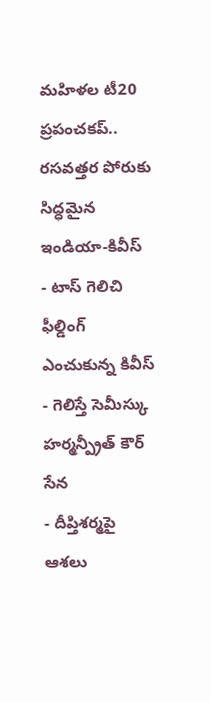మహిళల టీ20 ప్రపంచకప్.. రసవత్తర పోరుకు సిద్ధమైన ఇండియా-కివీస్
- టాస్ గెలిచి ఫీల్డింగ్ ఎంచుకున్న కివీస్
- గెలిస్తే సెమీస్కు హర్మన్ప్రీత్ కౌర్ సేన
- దీప్తిశర్మపై ఆశలు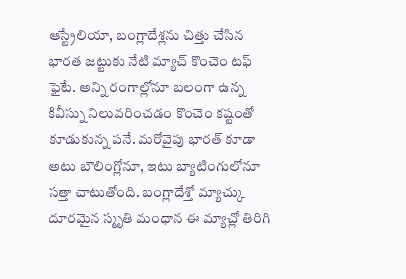ఆస్ట్రేలియా, బంగ్లాదేశ్లను చిత్తు చేసిన భారత జట్టుకు నేటి మ్యాచ్ కొంచెం టఫ్ ఫైటే. అన్ని రంగాల్లోనూ బలంగా ఉన్న కివీస్ను నిలువరించడం కొంచెం కష్టంతో కూడుకున్న పనే. మరోవైపు భారత్ కూడా అటు బౌలింగ్లోనూ, ఇటు బ్యాటింగులోనూ సత్తా చాటుతోంది. బంగ్లాదేశ్తో మ్యాచ్కు దూరమైన స్మృతి మంధాన ఈ మ్యాచ్లో తిరిగి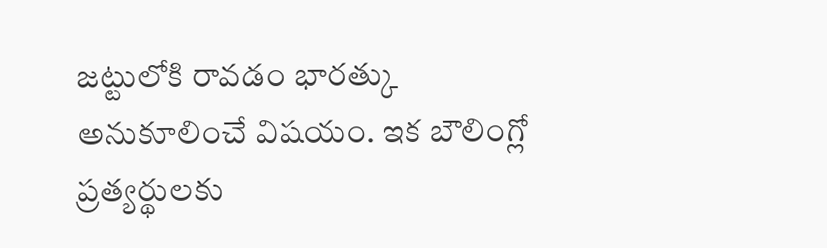జట్టులోకి రావడం భారత్కు అనుకూలించే విషయం. ఇక బౌలింగ్లో ప్రత్యర్థులకు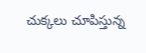చుక్కలు చూపిస్తున్న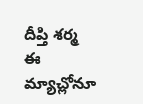దీప్తి శర్మ ఈ మ్యాచ్లోనూ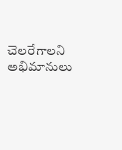చెలరేగాలని అభిమానులు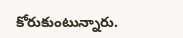కోరుకుంటున్నారు.